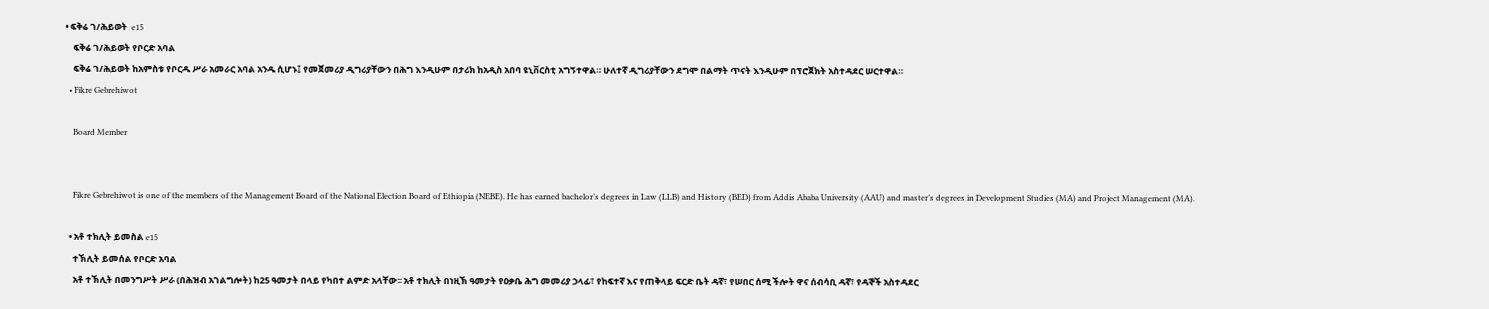• ፍቅሬ ገ/ሕይወት  e15
    ፍቅሬ ገ/ሕይወት የቦርድ አባል
    ፍቅሬ ገ/ሕይወት ከአምስቱ የቦርዱ ሥራ አመራር አባል አንዱ ሲሆኑ፤ የመጀመሪያ ዲግሪያቸውን በሕግ እንዲሁም በታሪክ ከአዲስ አበባ ዩኒቨርስቲ አግኝተዋል። ሁለተኛ ዲግሪያቸውን ደግሞ በልማት ጥናት እንዲሁም በፕሮጀክት አስተዳደር ሠርተዋል።
  • Fikre Gebrehiwot

    Board Member


    Fikre Gebrehiwot is one of the members of the Management Board of the National Election Board of Ethiopia (NEBE). He has earned bachelor’s degrees in Law (LLB) and History (BED) from Addis Ababa University (AAU) and master’s degrees in Development Studies (MA) and Project Management (MA).

  • አቶ ተክሊት ይመስል e15
    ተኽሊት ይመሰል የቦርድ አባል
    አቶ ተኽሊት በመንግሥት ሥራ (በሕዝብ አገልግሎት) ከ25 ዓመታት በላይ የካበተ ልምድ አላቸው፡፡ አቶ ተክሊት በነዚኽ ዓመታት የዐቃቤ ሕግ መመሪያ ኃላፊ፣ የከፍተኛ እና የጠቅላይ ፍርድ ቤት ዳኛ፣ የሠበር ሰሚ ችሎት ዋና ሰብሳቢ ዳኛ፣ የዳኞች አስተዳደር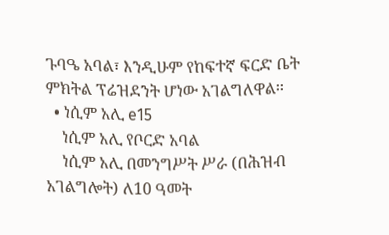ጉባዔ አባል፣ እንዲሁም የከፍተኛ ፍርድ ቤት ምክትል ፕሬዝደንት ሆነው አገልግለዋል፡፡
  • ነሲም አሊ e15
    ነሲም አሊ የቦርድ አባል
    ነሲም አሊ በመንግሥት ሥራ (በሕዝብ አገልግሎት) ለ10 ዓመት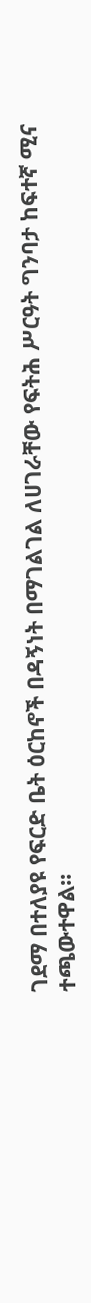ገደማ በተለያዩ የፍርድ ቤት ዕርከኖች በዳኝነት በማገልገል ለሀገራቸው የፍትሕ ሥርዓት ግንባታ ከፍተኛ ሚና ተጫውተዋል፡፡